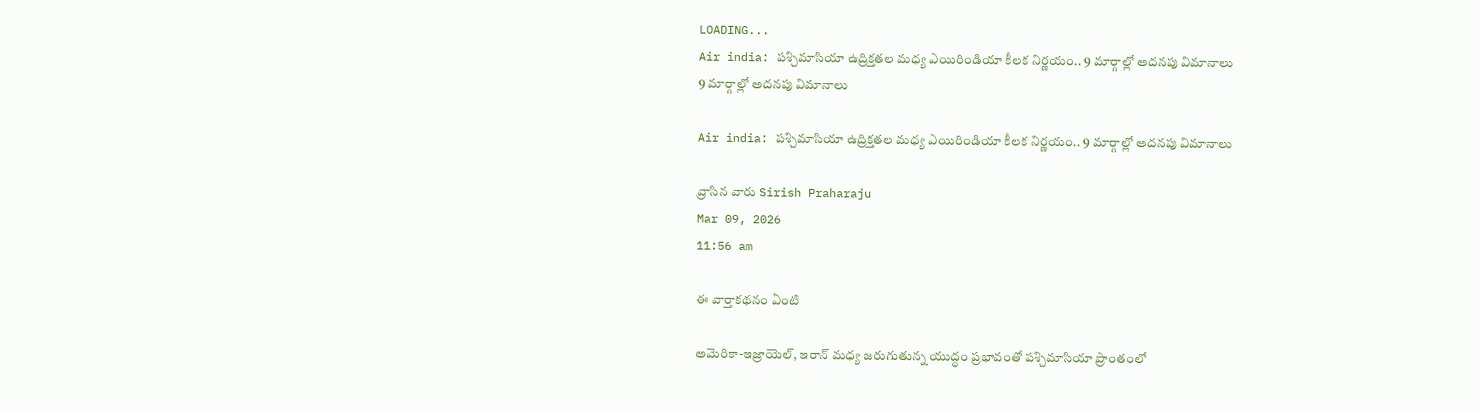LOADING...
Air india: పశ్చిమాసియా ఉద్రిక్తతల మధ్య ఎయిరిండియా కీలక నిర్ణయం.. 9 మార్గాల్లో అదనపు విమానాలు
9 మార్గాల్లో అదనపు విమానాలు

Air india: పశ్చిమాసియా ఉద్రిక్తతల మధ్య ఎయిరిండియా కీలక నిర్ణయం.. 9 మార్గాల్లో అదనపు విమానాలు

వ్రాసిన వారు Sirish Praharaju
Mar 09, 2026
11:56 am

ఈ వార్తాకథనం ఏంటి

అమెరికా-ఇజ్రాయెల్‌, ఇరాన్ మధ్య జరుగుతున్న యుద్ధం ప్రభావంతో పశ్చిమాసియా ప్రాంతంలో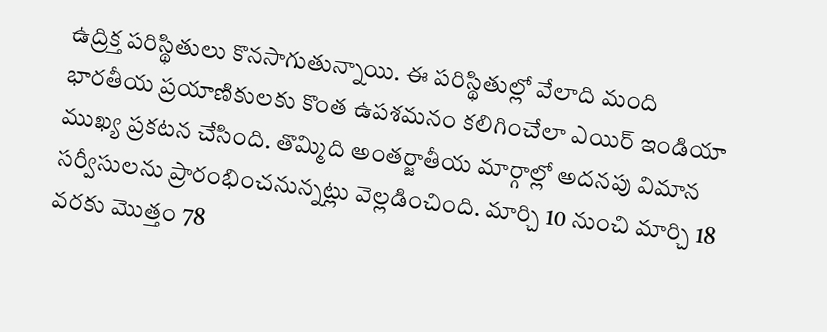ఉద్రిక్త పరిస్థితులు కొనసాగుతున్నాయి. ఈ పరిస్థితుల్లో వేలాది మంది భారతీయ ప్రయాణికులకు కొంత ఉపశమనం కలిగించేలా ఎయిర్ ఇండియా ముఖ్య ప్రకటన చేసింది. తొమ్మిది అంతర్జాతీయ మార్గాల్లో అదనపు విమాన సర్వీసులను ప్రారంభించనున్నట్లు వెల్లడించింది. మార్చి 10 నుంచి మార్చి 18 వరకు మొత్తం 78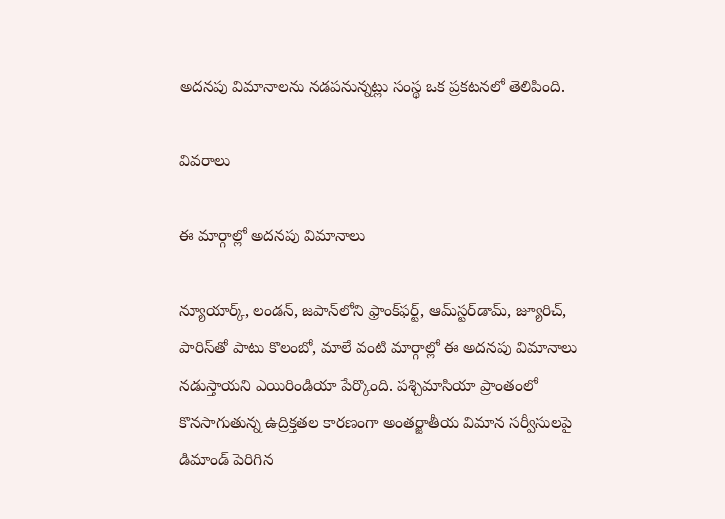అదనపు విమానాలను నడపనున్నట్లు సంస్థ ఒక ప్రకటనలో తెలిపింది.

వివరాలు

ఈ మార్గాల్లో అదనపు విమానాలు

న్యూయార్క్‌, లండన్‌, జపాన్‌లోని ఫ్రాంక్‌ఫర్ట్‌, ఆమ్‌స్టర్‌డామ్‌, జ్యూరిచ్‌, పారిస్‌తో పాటు కొలంబో, మాలే వంటి మార్గాల్లో ఈ అదనపు విమానాలు నడుస్తాయని ఎయిరిండియా పేర్కొంది. పశ్చిమాసియా ప్రాంతంలో కొనసాగుతున్న ఉద్రిక్తతల కారణంగా అంతర్జాతీయ విమాన సర్వీసులపై డిమాండ్ పెరిగిన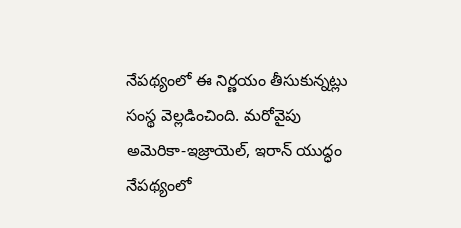నేపథ్యంలో ఈ నిర్ణయం తీసుకున్నట్లు సంస్థ వెల్లడించింది. మరోవైపు అమెరికా-ఇజ్రాయెల్‌, ఇరాన్ యుద్ధం నేపథ్యంలో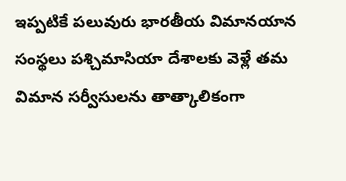ఇప్పటికే పలువురు భారతీయ విమానయాన సంస్థలు పశ్చిమాసియా దేశాలకు వెళ్లే తమ విమాన సర్వీసులను తాత్కాలికంగా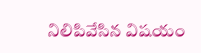నిలిపివేసిన విషయం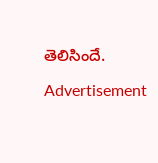తెలిసిందే.

Advertisement